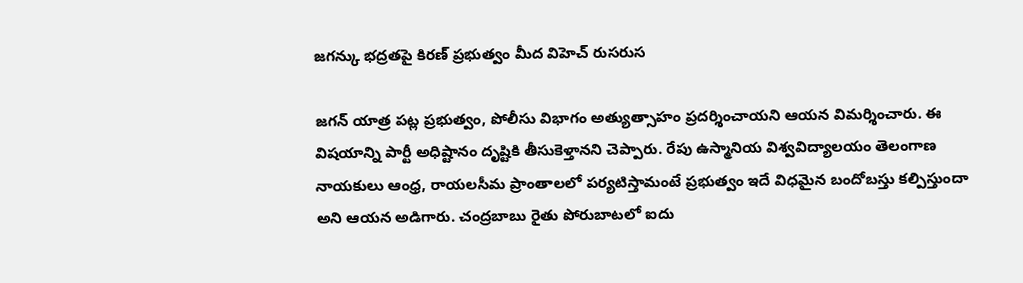జగన్కు భద్రతపై కిరణ్ ప్రభుత్వం మీద విహెచ్ రుసరుస

జగన్ యాత్ర పట్ల ప్రభుత్వం, పోలీసు విభాగం అత్యుత్సాహం ప్రదర్శించాయని ఆయన విమర్శించారు. ఈ విషయాన్ని పార్టీ అధిష్టానం దృష్టికి తీసుకెళ్తానని చెప్పారు. రేపు ఉస్మానియ విశ్వవిద్యాలయం తెలంగాణ నాయకులు ఆంధ్ర, రాయలసీమ ప్రాంతాలలో పర్యటిస్తామంటే ప్రభుత్వం ఇదే విధమైన బందోబస్తు కల్పిస్తుందా అని ఆయన అడిగారు. చంద్రబాబు రైతు పోరుబాటలో ఐదు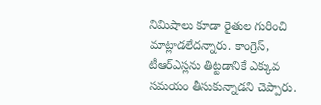నిమిషాలు కూడా రైతుల గురించి మాట్లాడలేదన్నారు. కాంగ్రెస్, టీఆర్ఎస్లను తిట్టడానికే ఎక్కువ సమయం తీసుకున్నాడని చెప్పారు.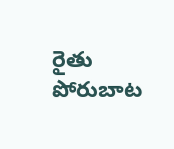రైతు పోరుబాట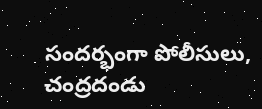సందర్భంగా పోలీసులు, చంద్రదండు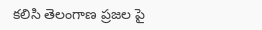కలిసి తెలంగాణ ప్రజల పై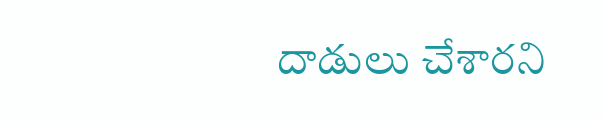దాడులు చేశారని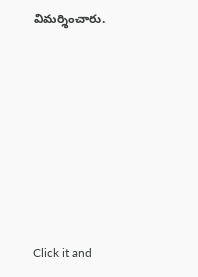విమర్శించారు.












Click it and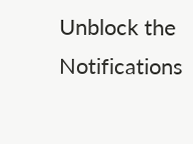Unblock the Notifications